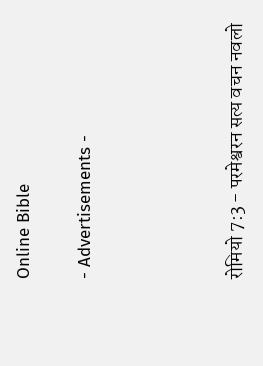Online Bible

- Advertisements -




रोमियो 7:3 - परमेश्वरन सत्य वचन नवलो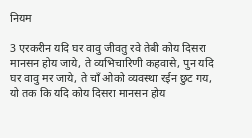नियम

3 एरकरीन यदि घर वावु जीवतु रवे तेबी कोय दिसरा मानसन होय जाये, ते व्यभिचारिणी कहवासे, पुन यदि घर वावु मर जाये, ते चाँ ओको व्यवस्था रईन छुट गय, यो तक कि यदि कोय दिसरा मानसन होय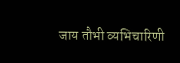जाय तौभी व्यभिचारिणी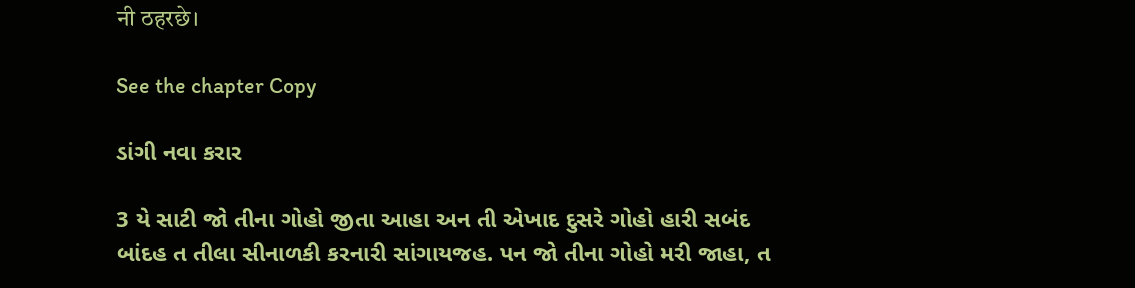नी ठहरछे।

See the chapter Copy

ડાંગી નવા કરાર

3 યે સાટી જો તીના ગોહો જીતા આહા અન તી એખાદ દુસરે ગોહો હારી સબંદ બાંદહ ત તીલા સીનાળકી કરનારી સાંગાયજહ. પન જો તીના ગોહો મરી જાહા, ત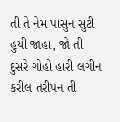તી તે નેમ પાસુન સુટી હુયી જાહા, જો તી દુસરે ગોહો હારી લગીન કરીલ તરીપન તી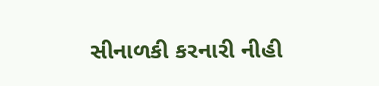સીનાળકી કરનારી નીહી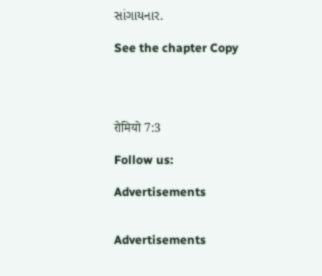સાંગાયનાર.

See the chapter Copy




रोमियो 7:3

Follow us:

Advertisements


Advertisements